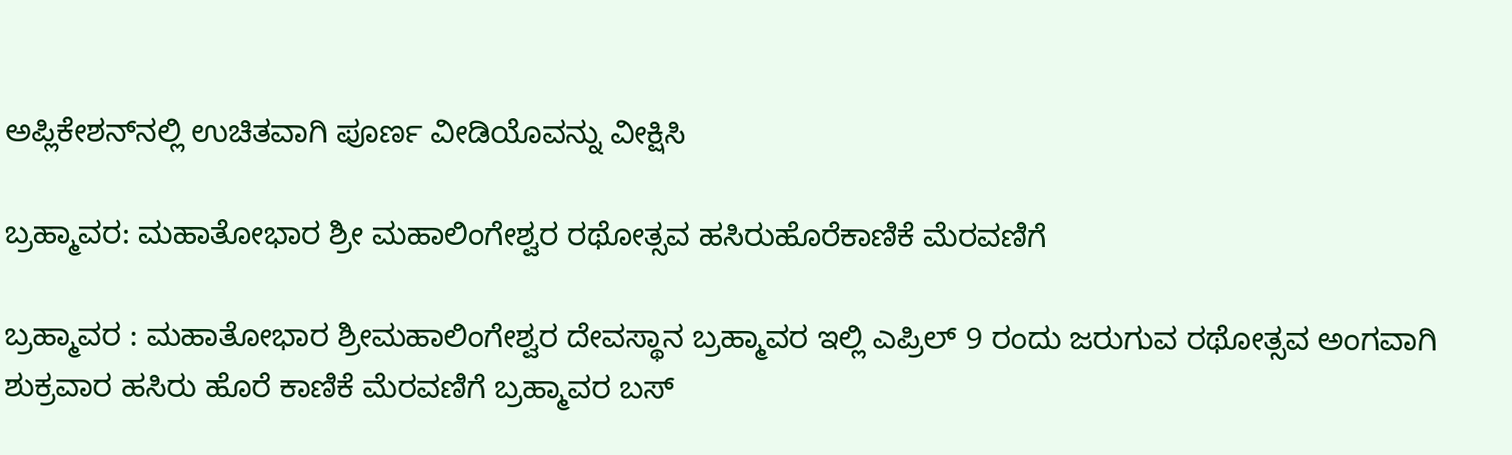ಅಪ್ಲಿಕೇಶನ್‌ನಲ್ಲಿ ಉಚಿತವಾಗಿ ಪೂರ್ಣ ವೀಡಿಯೊವನ್ನು ವೀಕ್ಷಿಸಿ

ಬ್ರಹ್ಮಾವರ: ಮಹಾತೋಭಾರ ಶ್ರೀ ಮಹಾಲಿಂಗೇಶ್ವರ ರಥೋತ್ಸವ ಹಸಿರುಹೊರೆಕಾಣಿಕೆ ಮೆರವಣಿಗೆ

ಬ್ರಹ್ಮಾವರ : ಮಹಾತೋಭಾರ ಶ್ರೀಮಹಾಲಿಂಗೇಶ್ವರ ದೇವಸ್ಥಾನ ಬ್ರಹ್ಮಾವರ ಇಲ್ಲಿ ಎಪ್ರಿಲ್ 9 ರಂದು ಜರುಗುವ ರಥೋತ್ಸವ ಅಂಗವಾಗಿ ಶುಕ್ರವಾರ ಹಸಿರು ಹೊರೆ ಕಾಣಿಕೆ ಮೆರವಣಿಗೆ ಬ್ರಹ್ಮಾವರ ಬಸ್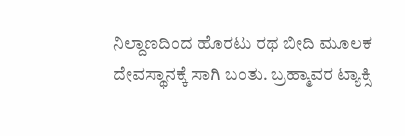ನಿಲ್ದಾಣದಿಂದ ಹೊರಟು ರಥ ಬೀದಿ ಮೂಲಕ ದೇವಸ್ಥಾನಕ್ಕೆ ಸಾಗಿ ಬಂತು. ಬ್ರಹ್ಮಾವರ ಟ್ಯಾಕ್ಸಿ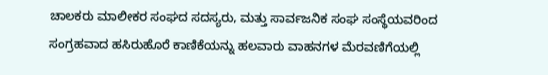ಚಾಲಕರು ಮಾಲೀಕರ ಸಂಘದ ಸದಸ್ಯರು, ಮತ್ತು ಸಾರ್ವಜನಿಕ ಸಂಘ ಸಂಸ್ಥೆಯವರಿಂದ ಸಂಗ್ರಹವಾದ ಹಸಿರುಹೊರೆ ಕಾಣಿಕೆಯನ್ನು ಹಲವಾರು ವಾಹನಗಳ ಮೆರವಣಿಗೆಯಲ್ಲಿ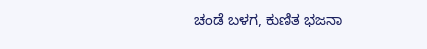ಚಂಡೆ ಬಳಗ, ಕುಣಿತ ಭಜನಾ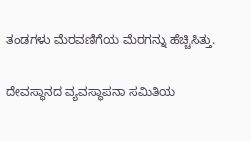ತಂಡಗಳು ಮೆರವಣಿಗೆಯ ಮೆರಗನ್ನು ಹೆಚ್ಚಿಸಿತ್ತು.

ದೇವಸ್ಥಾನದ ವ್ಯವಸ್ಥಾಪನಾ ಸಮಿತಿಯ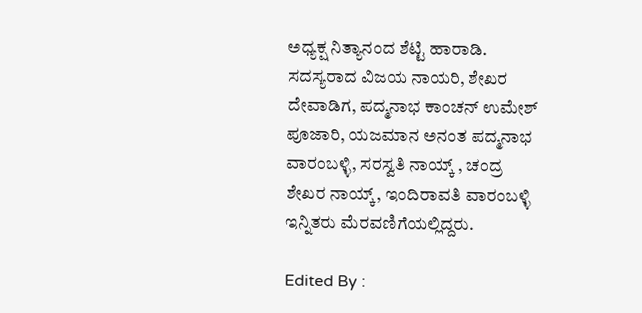ಅಧ್ಯಕ್ಷ ನಿತ್ಯಾನಂದ ಶೆಟ್ಟಿ ಹಾರಾಡಿ. ಸದಸ್ಯರಾದ ವಿಜಯ ನಾಯರಿ, ಶೇಖರ ದೇವಾಡಿಗ, ಪದ್ಮನಾಭ ಕಾಂಚನ್ ಉಮೇಶ್ ಪೂಜಾರಿ, ಯಜಮಾನ ಅನಂತ ಪದ್ಮನಾಭ ವಾರಂಬಳ್ಳಿ, ಸರಸ್ವತಿ ನಾಯ್ಕ್ , ಚಂದ್ರ ಶೇಖರ ನಾಯ್ಕ್, ಇಂದಿರಾವತಿ ವಾರಂಬಳ್ಳಿ ಇನ್ನಿತರು ಮೆರವಣಿಗೆಯಲ್ಲಿದ್ದರು.

Edited By :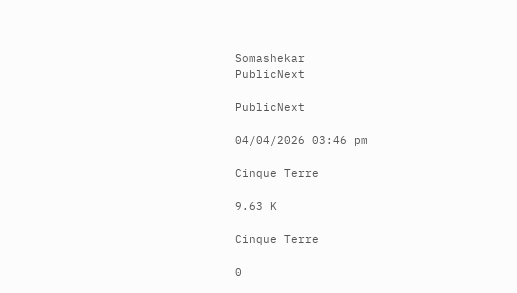Somashekar
PublicNext

PublicNext

04/04/2026 03:46 pm

Cinque Terre

9.63 K

Cinque Terre

0